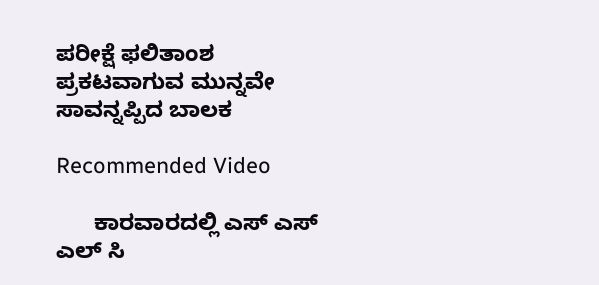ಪರೀಕ್ಷೆ ಫಲಿತಾಂಶ ಪ್ರಕಟವಾಗುವ ಮುನ್ನವೇ ಸಾವನ್ನಪ್ಪಿದ ಬಾಲಕ

Recommended Video

      ಕಾರವಾರದಲ್ಲಿ ಎಸ್ ಎಸ್ ಎಲ್ ಸಿ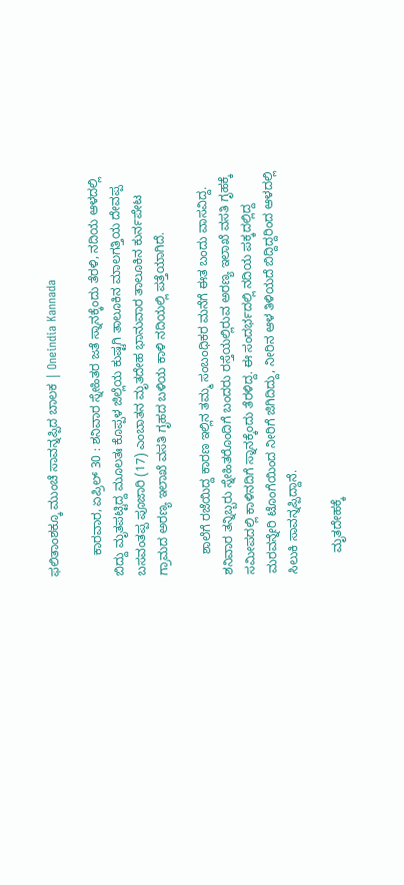ಫಲಿತಾಂಶಕ್ಕೂ ಮುಂಚೆ ಸಾವನ್ನಪ್ಪಿದ ಬಾಲಕ | Oneindia Kannada

      ಕಾರವಾರ, ಏಪ್ರಿಲ್ 30 : ಶನಿವಾರ ಸ್ನೇಹಿತರ ಜತೆ ಸ್ನಾನಕ್ಕೆಂದು ತೆರಳಿ, ನದಿಯ ಆಳದಲ್ಲಿ ಬಿದ್ದು ಮೃತಪಟ್ಟಿದ್ದ ಮೂಲತಃ ಕೊಪ್ಪಳ ಜಿಲ್ಲೆಯ ಕುಷ್ಟಗಿ ತಾಲೂಕಿನ ಮಾಲಗತ್ತಿಯ ದೇವಪ್ಪ ಬಸವಂತಪ್ಪ ಪೂಜಾರಿ (17) ಎಂಬಾತನ ಮೃತದೇಹ ಭಾನುವಾರ ತಾಲೂಕಿನ ಕುರ್ನಪೇಟ ಗ್ರಾಮದ ಅರಣ್ಯ ಇಲಾಖೆ ವಸತಿ ಗೃಹದ ಬಳಿಯ ಕಾಳಿ ನದಿಯಲ್ಲಿ ಪತ್ತೆಯಾಗಿ‌ದೆ.

      ಶಾಲೆಗೆ ರಜೆಯಿದ್ದ ಕಾರಣ ಇಲ್ಲಿನ ತಮ್ಮ ಸಂಬಂಧಿಕರ ಮನೆಗೆ ಈತ ಬಂದು ವಾಸವಿದ್ದ. ಶನಿವಾರ ತನ್ನಿಬ್ಬರು ಸ್ನೇಹಿತರೊಂದಿಗೆ ಬಂದರು ರಸ್ತೆಯಲ್ಲಿರುವ ಅರಣ್ಯ ಇಲಾಖೆ ವಸತಿ ಗೃಹಕ್ಕೆ ಸಮೀಪದಲ್ಲಿ ಕಾಳಿನದಿಗೆ ಸ್ನಾನಕ್ಕೆಂದು ತೆರಳಿದ್ದ. ಈ ಸಂದರ್ಭದಲ್ಲಿ ನದಿಯ ಪಕ್ಕದಲ್ಲಿದ್ದ ಮರವನ್ನೇರಿ ಟೊಂಗೆಯಿಂದ ನೀರಿಗೆ ಜಿಗಿದಿದ್ದು, ನೀರಿನ ಆಳ ತಿಳಿಯದೆ ಬಿದ್ದಿದ್ದರಿಂದ ಆಳದಲ್ಲಿ ಸಿಲುಕಿ ಸಾವನ್ನಪ್ಪಿದ್ದಾನೆ.

      ಮೃತದೇಹಕ್ಕೆ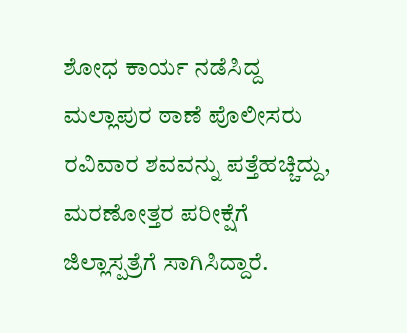ಶೋಧ ಕಾರ್ಯ ನಡೆಸಿದ್ದ ಮಲ್ಲಾಪುರ ಠಾಣೆ ಪೊಲೀಸರು ರವಿವಾರ ಶವವನ್ನು ಪತ್ತೆಹಚ್ಚಿದ್ದು, ಮರಣೋತ್ತರ ಪರೀಕ್ಷೆಗೆ ಜಿಲ್ಲಾಸ್ಪತ್ರೆಗೆ ಸಾಗಿಸಿದ್ದಾರೆ.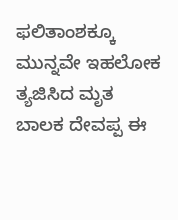ಫಲಿತಾಂಶಕ್ಕೂ ಮುನ್ನವೇ ಇಹಲೋಕ ತ್ಯಜಿಸಿದ ಮೃತ ಬಾಲಕ ದೇವಪ್ಪ ಈ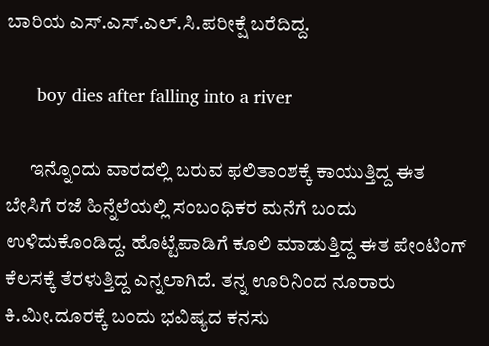ಬಾರಿಯ ಎಸ್.ಎಸ್.ಎಲ್.ಸಿ.ಪರೀಕ್ಷೆ ಬರೆದಿದ್ದ.

      boy dies after falling into a river

      ಇನ್ನೊಂದು ವಾರದಲ್ಲಿ ಬರುವ ಫಲಿತಾಂಶಕ್ಕೆ ಕಾಯುತ್ತಿದ್ದ ಈತ ಬೇಸಿಗೆ ರಜೆ ಹಿನ್ನೆಲೆಯಲ್ಲಿ ಸಂಬಂಧಿಕರ ಮನೆಗೆ ಬಂದು ಉಳಿದುಕೊಂಡಿದ್ದ. ಹೊಟ್ಟೆಪಾಡಿಗೆ ಕೂಲಿ ಮಾಡುತ್ತಿದ್ದ ಈತ ಪೇಂಟಿಂಗ್ ಕೆಲಸಕ್ಕೆ ತೆರಳುತ್ತಿದ್ದ ಎನ್ನಲಾಗಿದೆ. ತನ್ನ ಊರಿನಿಂದ ನೂರಾರು ಕಿ.ಮೀ.ದೂರಕ್ಕೆ ಬಂದು ಭವಿಷ್ಯದ ಕನಸು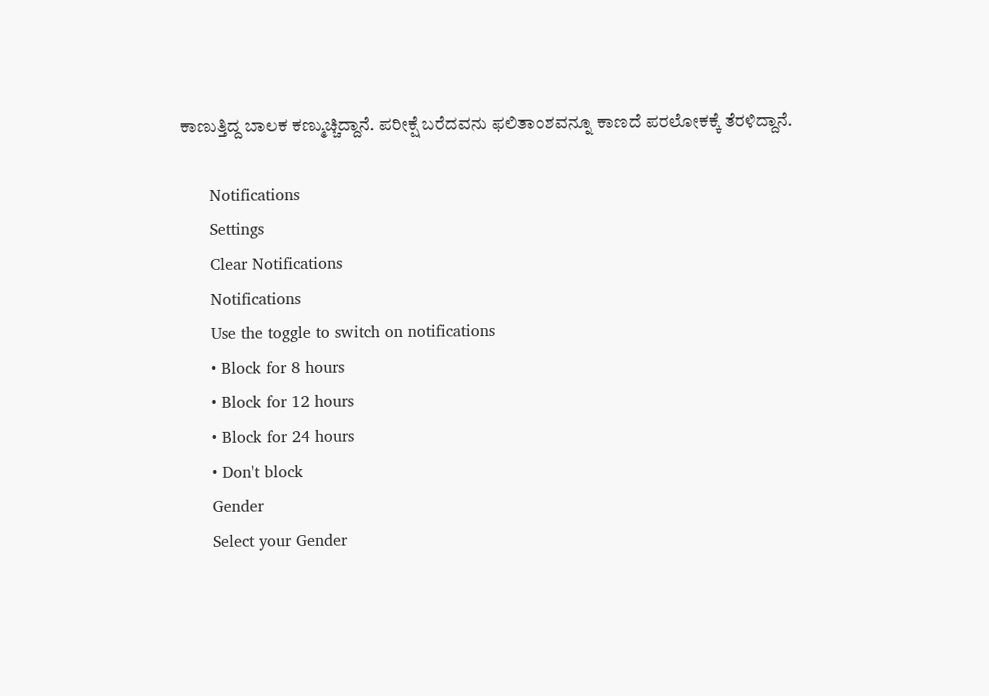ಕಾಣುತ್ತಿದ್ದ ಬಾಲಕ ಕಣ್ಮುಚ್ಚಿದ್ದಾನೆ. ಪರೀಕ್ಷೆ ಬರೆದವನು ಫಲಿತಾಂಶವನ್ನೂ ಕಾಣದೆ ಪರಲೋಕಕ್ಕೆ ತೆರಳಿದ್ದಾನೆ.

      Notifications
      Settings
      Clear Notifications
      Notifications
      Use the toggle to switch on notifications
      • Block for 8 hours
      • Block for 12 hours
      • Block for 24 hours
      • Don't block
      Gender
      Select your Gender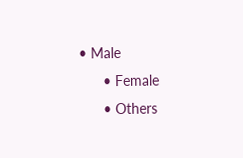• Male
      • Female
      • Others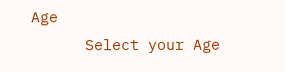Age
      Select your Age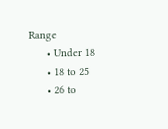Range
      • Under 18
      • 18 to 25
      • 26 to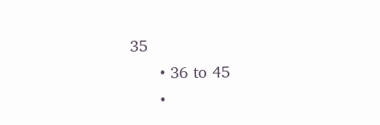35
      • 36 to 45
      •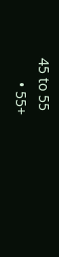45 to 55
      • 55+